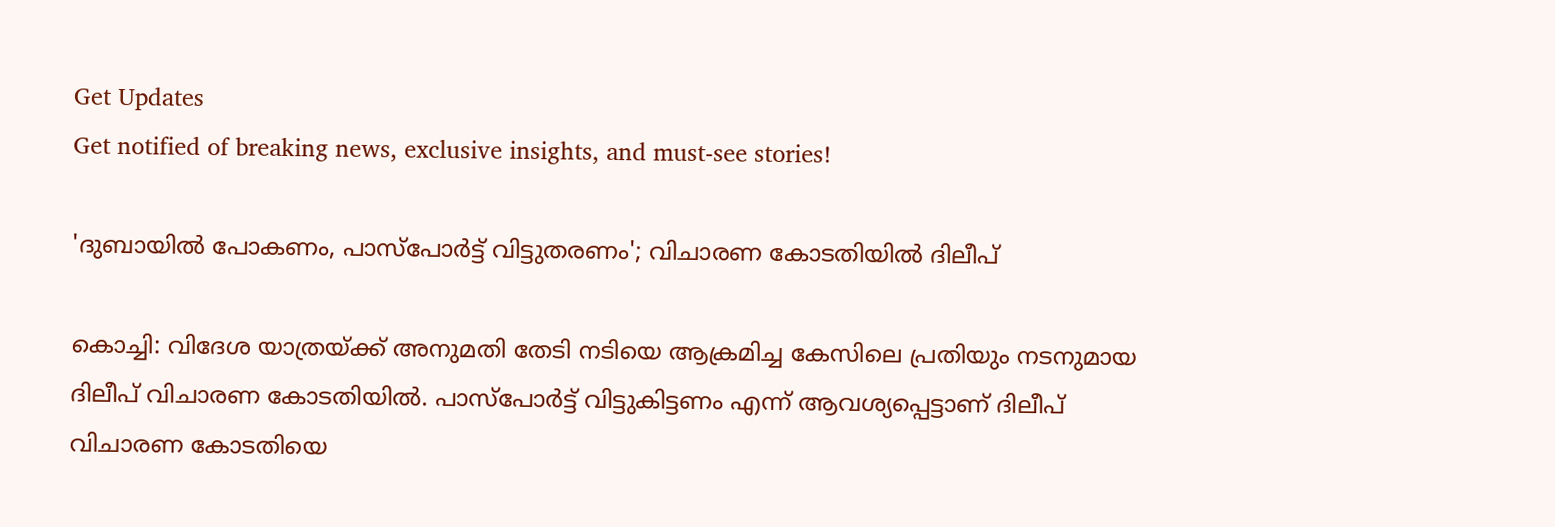Get Updates
Get notified of breaking news, exclusive insights, and must-see stories!

'ദുബായില്‍ പോകണം, പാസ്‌പോര്‍ട്ട് വിട്ടുതരണം'; വിചാരണ കോടതിയില്‍ ദിലീപ്

കൊച്ചി: വിദേശ യാത്രയ്ക്ക് അനുമതി തേടി നടിയെ ആക്രമിച്ച കേസിലെ പ്രതിയും നടനുമായ ദിലീപ് വിചാരണ കോടതിയില്‍. പാസ്‌പോര്‍ട്ട് വിട്ടുകിട്ടണം എന്ന് ആവശ്യപ്പെട്ടാണ് ദിലീപ് വിചാരണ കോടതിയെ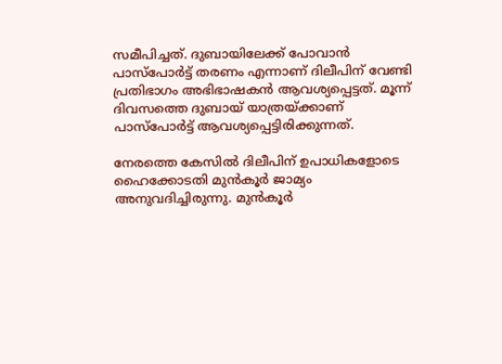സമീപിച്ചത്. ദുബായിലേക്ക് പോവാന്‍ പാസ്‌പോര്‍ട്ട് തരണം എന്നാണ് ദിലീപിന് വേണ്ടി പ്രതിഭാഗം അഭിഭാഷകന്‍ ആവശ്യപ്പെട്ടത്. മൂന്ന് ദിവസത്തെ ദുബായ് യാത്രയ്ക്കാണ് പാസ്‌പോര്‍ട്ട് ആവശ്യപ്പെട്ടിരിക്കുന്നത്.

നേരത്തെ കേസില്‍ ദിലീപിന് ഉപാധികളോടെ ഹൈക്കോടതി മുന്‍കൂര്‍ ജാമ്യം അനുവദിച്ചിരുന്നു. മുന്‍കൂര്‍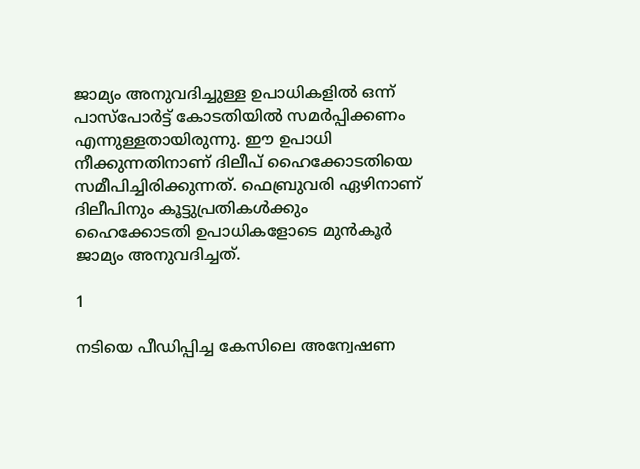ജാമ്യം അനുവദിച്ചുള്ള ഉപാധികളില്‍ ഒന്ന് പാസ്‌പോര്‍ട്ട് കോടതിയില്‍ സമര്‍പ്പിക്കണം എന്നുള്ളതായിരുന്നു. ഈ ഉപാധി നീക്കുന്നതിനാണ് ദിലീപ് ഹൈക്കോടതിയെ സമീപിച്ചിരിക്കുന്നത്. ഫെബ്രുവരി ഏഴിനാണ് ദിലീപിനും കൂട്ടുപ്രതികള്‍ക്കും ഹൈക്കോടതി ഉപാധികളോടെ മുന്‍കൂര്‍ ജാമ്യം അനുവദിച്ചത്.

1

നടിയെ പീഡിപ്പിച്ച കേസിലെ അന്വേഷണ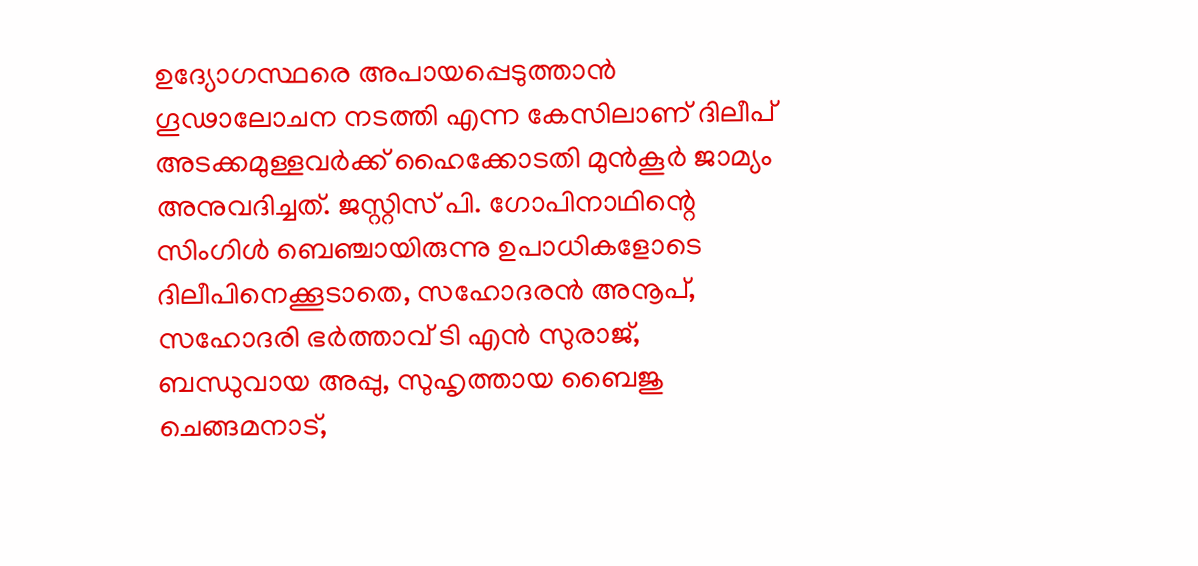ഉദ്യോഗസ്ഥരെ അപായപ്പെടുത്താന്‍ ഗൂഢാലോചന നടത്തി എന്ന കേസിലാണ് ദിലീപ് അടക്കമുള്ളവര്‍ക്ക് ഹൈക്കോടതി മുന്‍കൂര്‍ ജാമ്യം അനുവദിച്ചത്. ജസ്റ്റിസ് പി. ഗോപിനാഥിന്റെ സിംഗിള്‍ ബെഞ്ചായിരുന്നു ഉപാധികളോടെ ദിലീപിനെക്കൂടാതെ, സഹോദരന്‍ അനൂപ്, സഹോദരി ഭര്‍ത്താവ് ടി എന്‍ സുരാജ്, ബന്ധുവായ അപ്പു, സുഹൃത്തായ ബൈജു ചെങ്ങമനാട്,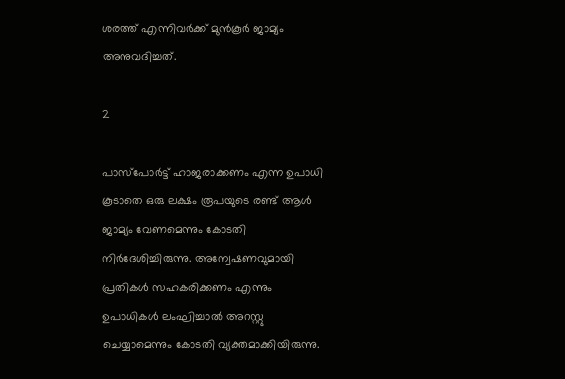ശരത്ത് എന്നിവര്‍ക്ക് മുന്‍കൂര്‍ ജാമ്യം അനുവദിച്ചത്.

2

പാസ്‌പോര്‍ട്ട് ഹാജരാക്കണം എന്ന ഉപാധി കൂടാതെ ഒരു ലക്ഷം രൂപയുടെ രണ്ട് ആള്‍ ജാമ്യം വേണമെന്നും കോടതി നിര്‍ദേശിച്ചിരുന്നു. അന്വേഷണവുമായി പ്രതികള്‍ സഹകരിക്കണം എന്നും ഉപാധികള്‍ ലംഘിച്ചാല്‍ അറസ്റ്റു ചെയ്യാമെന്നും കോടതി വ്യക്തമാക്കിയിരുന്നു.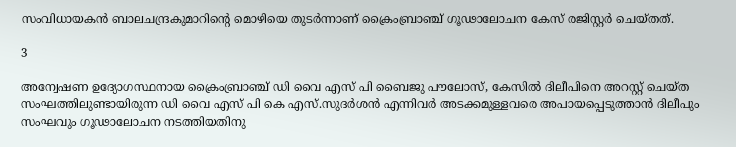സംവിധായകന്‍ ബാലചന്ദ്രകുമാറിന്റെ മൊഴിയെ തുടര്‍ന്നാണ് ക്രൈംബ്രാഞ്ച് ഗൂഢാലോചന കേസ് രജിസ്റ്റര്‍ ചെയ്തത്.

3

അന്വേഷണ ഉദ്യോഗസ്ഥനായ ക്രൈംബ്രാഞ്ച് ഡി വൈ എസ് പി ബൈജു പൗലോസ്, കേസില്‍ ദിലീപിനെ അറസ്റ്റ് ചെയ്ത സംഘത്തിലുണ്ടായിരുന്ന ഡി വൈ എസ് പി കെ എസ്.സുദര്‍ശന്‍ എന്നിവര്‍ അടക്കമുള്ളവരെ അപായപ്പെടുത്താന്‍ ദിലീപും സംഘവും ഗൂഢാലോചന നടത്തിയതിനു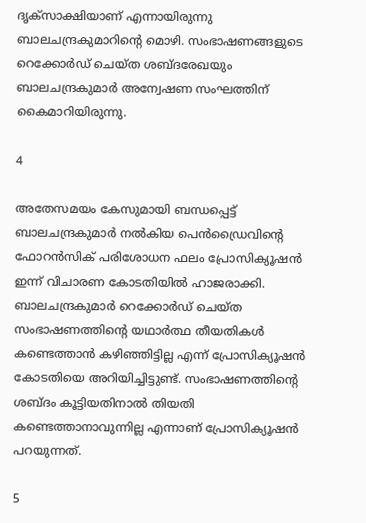ദൃക്‌സാക്ഷിയാണ് എന്നായിരുന്നു ബാലചന്ദ്രകുമാറിന്റെ മൊഴി. സംഭാഷണങ്ങളുടെ റെക്കോര്‍ഡ് ചെയ്ത ശബ്ദരേഖയും ബാലചന്ദ്രകുമാര്‍ അന്വേഷണ സംഘത്തിന് കൈമാറിയിരുന്നു.

4

അതേസമയം കേസുമായി ബന്ധപ്പെട്ട് ബാലചന്ദ്രകുമാര്‍ നല്‍കിയ പെന്‍ഡ്രൈവിന്റെ ഫോറന്‍സിക് പരിശോധന ഫലം പ്രോസിക്യൂഷന്‍ ഇന്ന് വിചാരണ കോടതിയില്‍ ഹാജരാക്കി. ബാലചന്ദ്രകുമാര്‍ റെക്കോര്‍ഡ് ചെയ്ത സംഭാഷണത്തിന്റെ യഥാര്‍ത്ഥ തീയതികള്‍ കണ്ടെത്താന്‍ കഴിഞ്ഞിട്ടില്ല എന്ന് പ്രോസിക്യൂഷന്‍ കോടതിയെ അറിയിച്ചിട്ടുണ്ട്. സംഭാഷണത്തിന്റെ ശബ്ദം കൂട്ടിയതിനാല്‍ തിയതി കണ്ടെത്താനാവുന്നില്ല എന്നാണ് പ്രോസിക്യൂഷന്‍ പറയുന്നത്.

5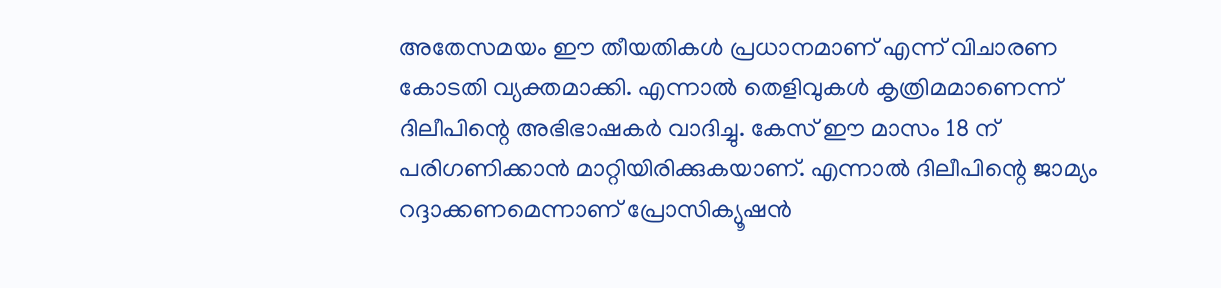അതേസമയം ഈ തീയതികള്‍ പ്രധാനമാണ് എന്ന് വിചാരണ കോടതി വ്യക്തമാക്കി. എന്നാല്‍ തെളിവുകള്‍ കൃത്രിമമാണെന്ന് ദിലീപിന്റെ അഭിഭാഷകര്‍ വാദിച്ചു. കേസ് ഈ മാസം 18 ന് പരിഗണിക്കാന്‍ മാറ്റിയിരിക്കുകയാണ്. എന്നാല്‍ ദിലീപിന്റെ ജാമ്യം റദ്ദാക്കണമെന്നാണ് പ്രോസിക്യൂഷന്‍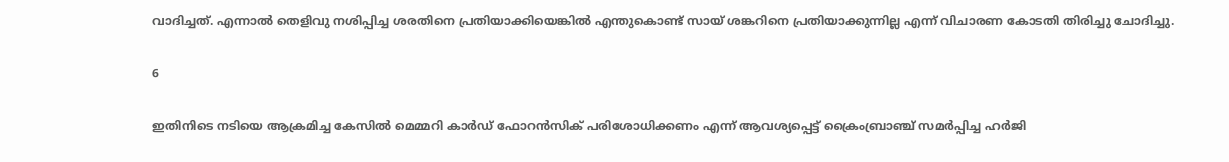വാദിച്ചത്. എന്നാല്‍ തെളിവു നശിപ്പിച്ച ശരതിനെ പ്രതിയാക്കിയെങ്കില്‍ എന്തുകൊണ്ട് സായ് ശങ്കറിനെ പ്രതിയാക്കുന്നില്ല എന്ന് വിചാരണ കോടതി തിരിച്ചു ചോദിച്ചു.

6

ഇതിനിടെ നടിയെ ആക്രമിച്ച കേസില്‍ മെമ്മറി കാര്‍ഡ് ഫോറന്‍സിക് പരിശോധിക്കണം എന്ന് ആവശ്യപ്പെട്ട് ക്രൈംബ്രാഞ്ച് സമര്‍പ്പിച്ച ഹര്‍ജി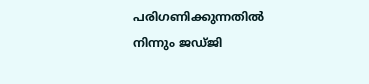പരിഗണിക്കുന്നതില്‍ നിന്നും ജഡ്ജി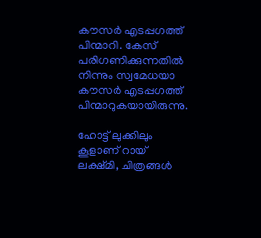കൗസര്‍ എടപ്പഗത്ത് പിന്മാറി. കേസ് പരിഗണിക്കുന്നതില്‍ നിന്നും സ്വമേധയാ കൗസര്‍ എടപ്പഗത്ത് പിന്മാറുകയായിരുന്നു.

ഹോട്ട് ലുക്കിലും കൂളാണ് റായ് ലക്ഷ്മി, ചിത്രങ്ങള്‍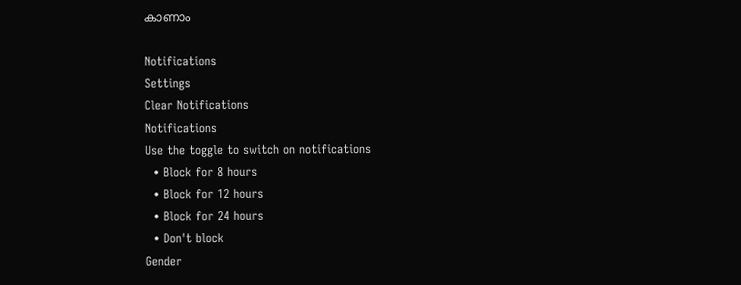കാണാം

Notifications
Settings
Clear Notifications
Notifications
Use the toggle to switch on notifications
  • Block for 8 hours
  • Block for 12 hours
  • Block for 24 hours
  • Don't block
Gender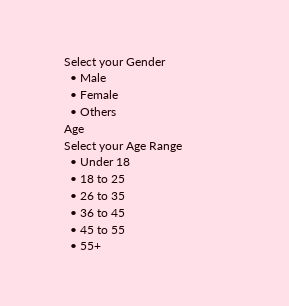Select your Gender
  • Male
  • Female
  • Others
Age
Select your Age Range
  • Under 18
  • 18 to 25
  • 26 to 35
  • 36 to 45
  • 45 to 55
  • 55+